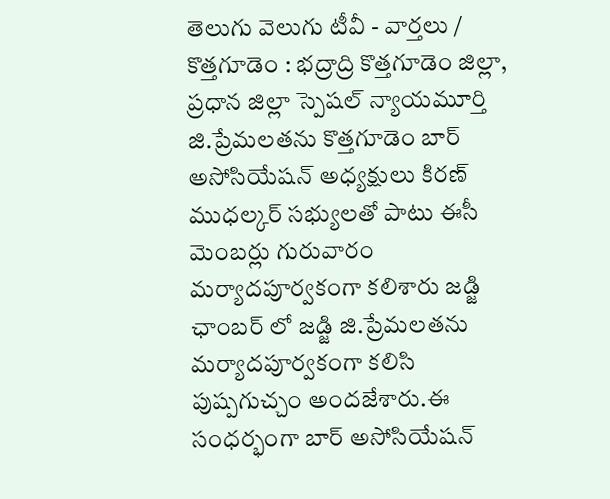తెలుగు వెలుగు టీవీ - వార్తలు / కొత్తగూడెం : భద్రాద్రి కొత్తగూడెం జిల్లా, ప్రధాన జిల్లా స్పెషల్ న్యాయమూర్తి జి.ప్రేమలతను కొత్తగూడెం బార్ అసోసియేషన్ అధ్యక్షులు కిరణ్ ముధల్కర్ సభ్యులతో పాటు ఈసీ మెంబర్లు గురువారం మర్యాదపూర్వకంగా కలిశారు జడ్జి ఛాంబర్ లో జడ్జి జి.ప్రేమలతను మర్యాదపూర్వకంగా కలిసి పుష్పగుచ్చం అందజేశారు.ఈ సంధర్భంగా బార్ అసోసియేషన్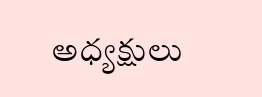అధ్యక్షులు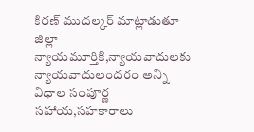కిరణ్ ముదల్కర్ మాట్లాడుతూ జిల్లా న్యాయమూర్తికి,న్యాయవాదులకు న్యాయవాదులందరం అన్ని విధాల సంపూర్ణ సహాయ,సహకారాలు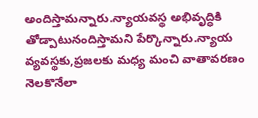అందిస్తామన్నారు.న్యాయవస్థ అభివృద్ధికి తోడ్పాటునందిస్తామని పేర్కొన్నారు.న్యాయ వ్యవస్థకు,ప్రజలకు మధ్య మంచి వాతావరణం నెలకొనేలా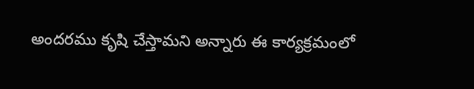అందరము కృషి చేస్తామని అన్నారు ఈ కార్యక్రమంలో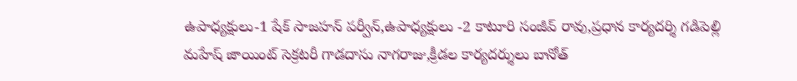ఉపాధ్యక్షులు-1 షేక్ సాజహన్ పర్వీన్,ఉపాధ్యక్షులు -2 కాటూరి సంజీవ్ రావు,ప్రధాన కార్యదర్శి గడిపెల్లి మహేష్ జాయింట్ సెక్రటరీ గాడదాసు నాగరాజు,క్రీడల కార్యదర్శులు బానోత్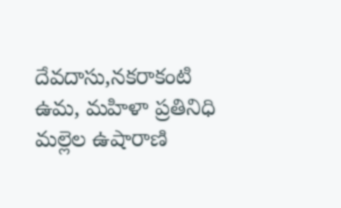దేవదాసు,నకరాకంటి ఉమ, మహిళా ప్రతినిధి మల్లెల ఉషారాణి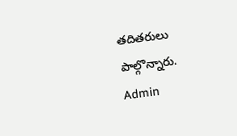తదితరులు పాల్గొన్నారు.
Admin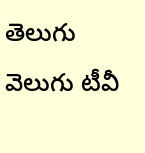తెలుగు వెలుగు టీవీ